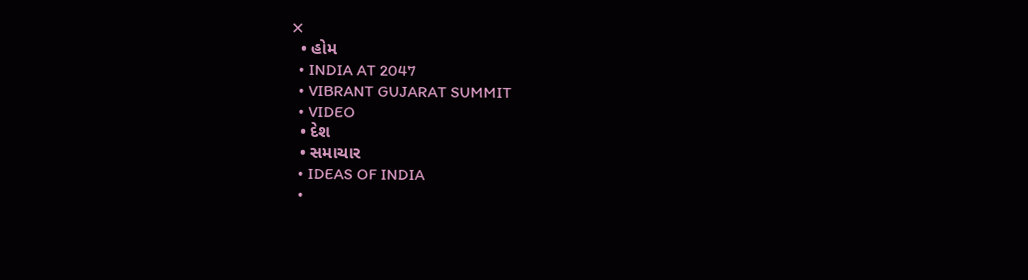✕
  • હોમ
  • INDIA AT 2047
  • VIBRANT GUJARAT SUMMIT
  • VIDEO
  • દેશ
  • સમાચાર
  • IDEAS OF INDIA
  •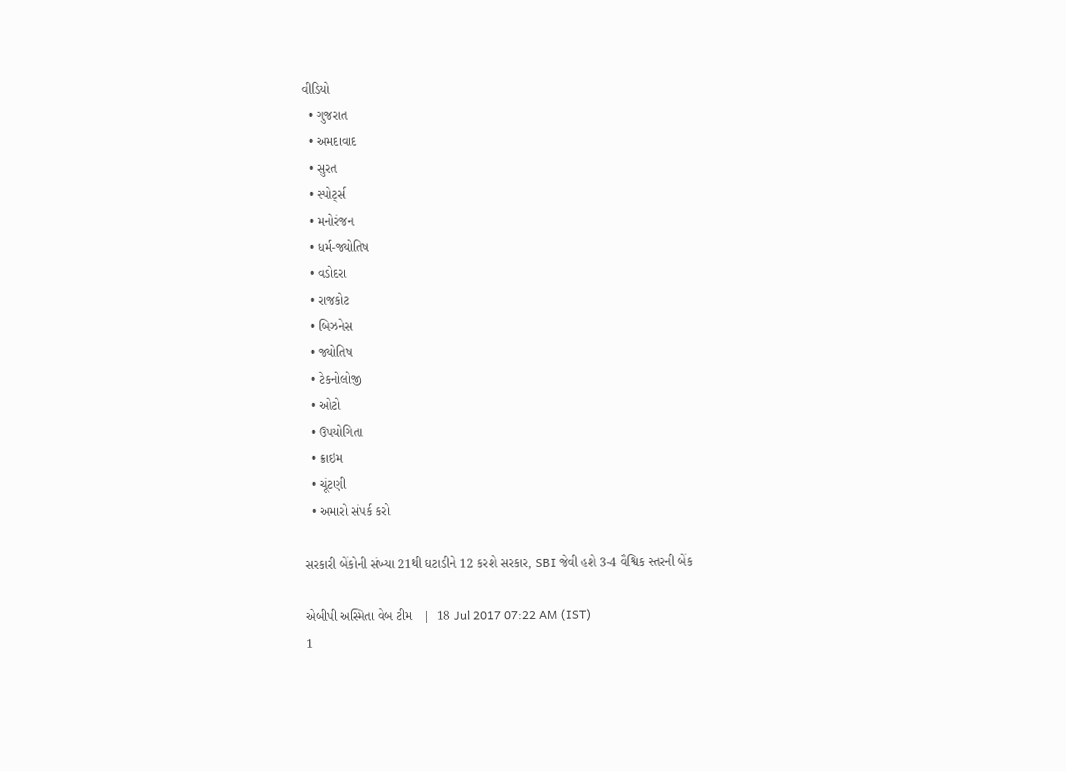વીડિયો
  • ગુજરાત
  • અમદાવાદ
  • સુરત
  • સ્પોર્ટ્સ
  • મનોરંજન
  • ધર્મ-જ્યોતિષ
  • વડોદરા
  • રાજકોટ
  • બિઝનેસ
  • જ્યોતિષ
  • ટેકનોલોજી
  • ઓટો
  • ઉપયોગિતા
  • ક્રાઇમ
  • ચૂંટણી
  • અમારો સંપર્ક કરો

સરકારી બેંકોની સંખ્યા 21થી ઘટાડીને 12 કરશે સરકાર, SBI જેવી હશે 3-4 વૈશ્વિક સ્તરની બેંક

એબીપી અસ્મિતા વેબ ટીમ   |  18 Jul 2017 07:22 AM (IST)
1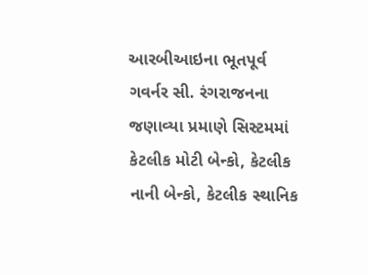આરબીઆઇના ભૂતપૂર્વ ગવર્નર સી. રંગરાજનના જણાવ્યા પ્રમાણે સિસ્ટમમાં કેટલીક મોટી બેન્કો, કેટલીક નાની બેન્કો, કેટલીક સ્થાનિક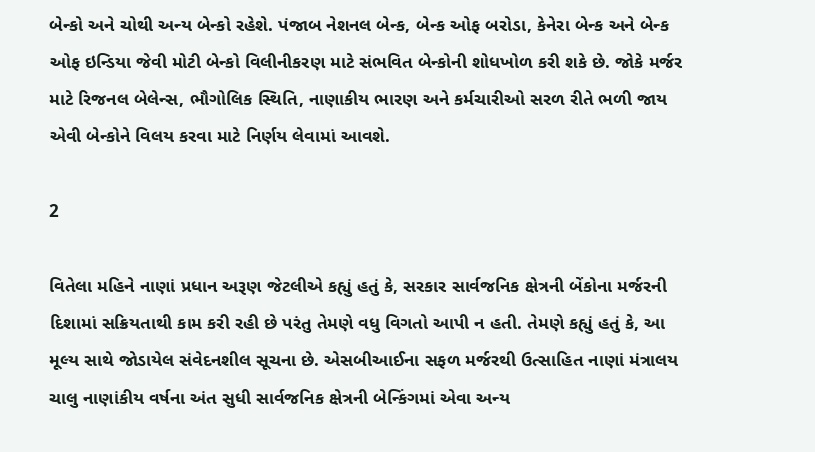બેન્કો અને ચોથી અન્ય બેન્કો રહેશે. પંજાબ નેશનલ બેન્ક, બેન્ક ઓફ બરોડા, કેનેરા બેન્ક અને બેન્ક ઓફ ઇન્ડિયા જેવી મોટી બેન્કો વિલીનીકરણ માટે સંભવિત બેન્કોની શોધખોળ કરી શકે છે. જોકે મર્જર માટે રિજનલ બેલેન્સ, ભૌગોલિક સ્થિતિ, નાણાકીય ભારણ અને કર્મચારીઓ સરળ રીતે ભળી જાય એવી બેન્કોને વિલય કરવા માટે નિર્ણય લેવામાં આવશે.

2

વિતેલા મહિને નાણાં પ્રધાન અરૂણ જેટલીએ કહ્યું હતું કે, સરકાર સાર્વજનિક ક્ષેત્રની બેંકોના મર્જરની દિશામાં સક્રિયતાથી કામ કરી રહી છે પરંતુ તેમણે વધુ વિગતો આપી ન હતી. તેમણે કહ્યું હતું કે, આ મૂલ્ય સાથે જોડાયેલ સંવેદનશીલ સૂચના છે. એસબીઆઈના સફળ મર્જરથી ઉત્સાહિત નાણાં મંત્રાલય ચાલુ નાણાંકીય વર્ષના અંત સુધી સાર્વજનિક ક્ષેત્રની બેન્કિંગમાં એવા અન્ય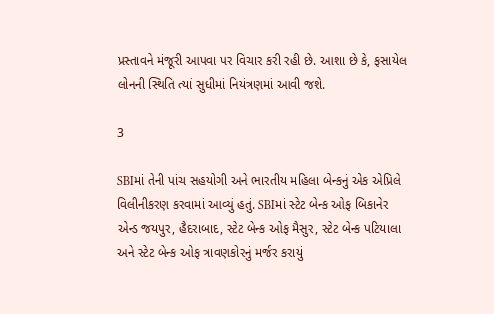પ્રસ્તાવને મંજૂરી આપવા પર વિચાર કરી રહી છે. આશા છે કે, ફસાયેલ લોનની સ્થિતિ ત્યાં સુધીમાં નિયંત્રણમાં આવી જશે.

3

SBIમાં તેની પાંચ સહયોગી અને ભારતીય મહિલા બેન્કનું એક એપ્રિલે વિલીનીકરણ કરવામાં આવ્યું હતું. SBIમાં સ્ટેટ બેન્ક ઓફ બિકાનેર એન્ડ જયપુર, હૈદરાબાદ, સ્ટેટ બેન્ક ઓફ મૈસુર, સ્ટેટ બેન્ક પટિયાલા અને સ્ટેટ બેન્ક ઓફ ત્રાવણકોરનું મર્જર કરાયું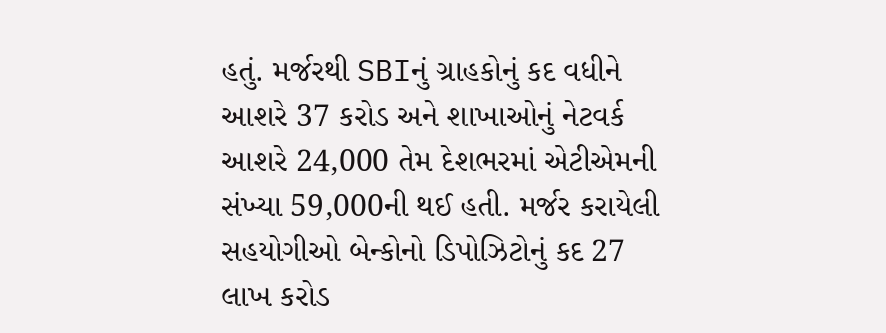હતું. મર્જરથી SBIનું ગ્રાહકોનું કદ વધીને આશરે 37 કરોડ અને શાખાઓનું નેટવર્ક આશરે 24,000 તેમ દેશભરમાં એટીએમની સંખ્યા 59,000ની થઈ હતી. મર્જર કરાયેલી સહયોગીઓ બેન્કોનો ડિપોઝિટોનું કદ 27 લાખ કરોડ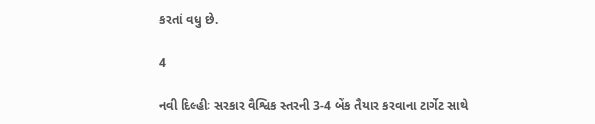કરતાં વધુ છે.

4

નવી દિલ્હીઃ સરકાર વૈશ્વિક સ્તરની 3-4 બેંક તૈયાર કરવાના ટાર્ગેટ સાથે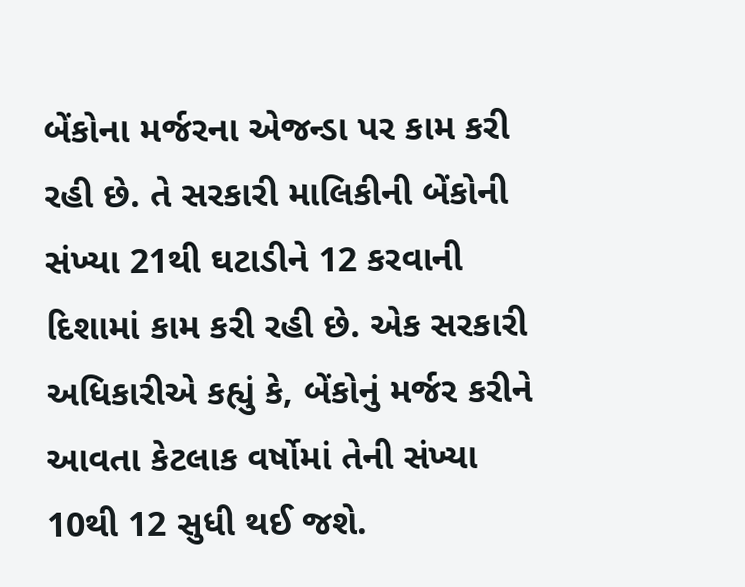બેંકોના મર્જરના એજન્ડા પર કામ કરી રહી છે. તે સરકારી માલિકીની બેંકોની સંખ્યા 21થી ઘટાડીને 12 કરવાની દિશામાં કામ કરી રહી છે. એક સરકારી અધિકારીએ કહ્યું કે, બેંકોનું મર્જર કરીને આવતા કેટલાક વર્ષોમાં તેની સંખ્યા 10થી 12 સુધી થઈ જશે.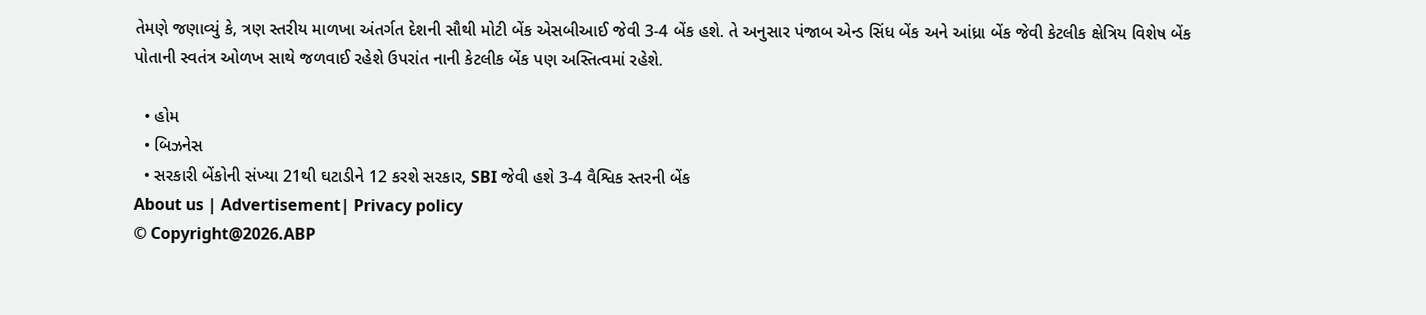તેમણે જણાવ્યું કે, ત્રણ સ્તરીય માળખા અંતર્ગત દેશની સૌથી મોટી બેંક એસબીઆઈ જેવી 3-4 બેંક હશે. તે અનુસાર પંજાબ એન્ડ સિંધ બેંક અને આંધ્રા બેંક જેવી કેટલીક ક્ષેત્રિય વિશેષ બેંક પોતાની સ્વતંત્ર ઓળખ સાથે જળવાઈ રહેશે ઉપરાંત નાની કેટલીક બેંક પણ અસ્તિત્વમાં રહેશે.

  • હોમ
  • બિઝનેસ
  • સરકારી બેંકોની સંખ્યા 21થી ઘટાડીને 12 કરશે સરકાર, SBI જેવી હશે 3-4 વૈશ્વિક સ્તરની બેંક
About us | Advertisement| Privacy policy
© Copyright@2026.ABP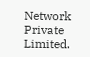Network Private Limited.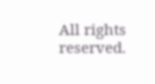All rights reserved.